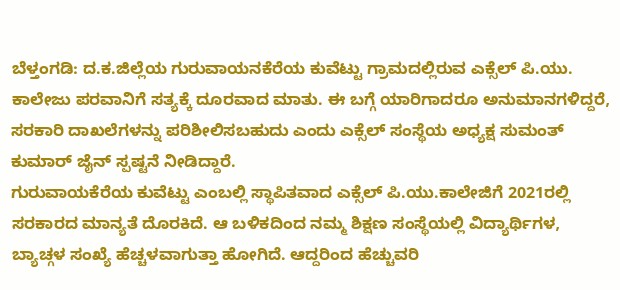ಬೆಳ್ತಂಗಡಿ: ದ.ಕ.ಜಿಲ್ಲೆಯ ಗುರುವಾಯನಕೆರೆಯ ಕುವೆಟ್ಟು ಗ್ರಾಮದಲ್ಲಿರುವ ಎಕ್ಸೆಲ್ ಪಿ.ಯು. ಕಾಲೇಜು ಪರವಾನಿಗೆ ಸತ್ಯಕ್ಕೆ ದೂರವಾದ ಮಾತು. ಈ ಬಗ್ಗೆ ಯಾರಿಗಾದರೂ ಅನುಮಾನಗಳಿದ್ದರೆ, ಸರಕಾರಿ ದಾಖಲೆಗಳನ್ನು ಪರಿಶೀಲಿಸಬಹುದು ಎಂದು ಎಕ್ಸೆಲ್ ಸಂಸ್ಥೆಯ ಅಧ್ಯಕ್ಷ ಸುಮಂತ್ ಕುಮಾರ್ ಜೈನ್ ಸ್ಪಷ್ಟನೆ ನೀಡಿದ್ದಾರೆ.
ಗುರುವಾಯಕೆರೆಯ ಕುವೆಟ್ಟು ಎಂಬಲ್ಲಿ ಸ್ಥಾಪಿತವಾದ ಎಕ್ಸೆಲ್ ಪಿ.ಯು.ಕಾಲೇಜಿಗೆ 2021ರಲ್ಲಿ ಸರಕಾರದ ಮಾನ್ಯತೆ ದೊರಕಿದೆ. ಆ ಬಳಿಕದಿಂದ ನಮ್ಮ ಶಿಕ್ಷಣ ಸಂಸ್ಥೆಯಲ್ಲಿ ವಿದ್ಯಾರ್ಥಿಗಳ, ಬ್ಯಾಚ್ಗಳ ಸಂಖ್ಯೆ ಹೆಚ್ಚಳವಾಗುತ್ತಾ ಹೋಗಿದೆ. ಆದ್ದರಿಂದ ಹೆಚ್ಚುವರಿ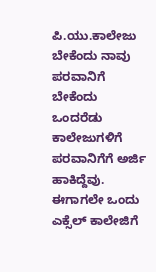ಪಿ.ಯು.ಕಾಲೇಜು ಬೇಕೆಂದು ನಾವು ಪರವಾನಿಗೆ ಬೇಕೆಂದು ಒಂದರೆಡು ಕಾಲೇಜುಗಳಿಗೆ ಪರವಾನಿಗೆಗೆ ಅರ್ಜಿ ಹಾಕಿದ್ದೆವು. ಈಗಾಗಲೇ ಒಂದು ಎಕ್ಸೆಲ್ ಕಾಲೇಜಿಗೆ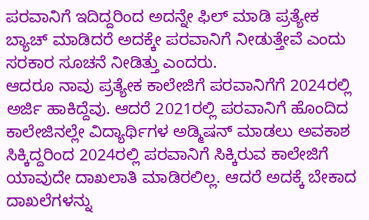ಪರವಾನಿಗೆ ಇದಿದ್ದರಿಂದ ಅದನ್ನೇ ಫಿಲ್ ಮಾಡಿ ಪ್ರತ್ಯೇಕ ಬ್ಯಾಚ್ ಮಾಡಿದರೆ ಅದಕ್ಕೇ ಪರವಾನಿಗೆ ನೀಡುತ್ತೇವೆ ಎಂದು ಸರಕಾರ ಸೂಚನೆ ನೀಡಿತ್ತು ಎಂದರು.
ಆದರೂ ನಾವು ಪ್ರತ್ಯೇಕ ಕಾಲೇಜಿಗೆ ಪರವಾನಿಗೆಗೆ 2024ರಲ್ಲಿ ಅರ್ಜಿ ಹಾಕಿದ್ದೆವು. ಆದರೆ 2021ರಲ್ಲಿ ಪರವಾನಿಗೆ ಹೊಂದಿದ ಕಾಲೇಜಿನಲ್ಲೇ ವಿದ್ಯಾರ್ಥಿಗಳ ಅಡ್ಮಿಷನ್ ಮಾಡಲು ಅವಕಾಶ ಸಿಕ್ಕಿದ್ದರಿಂದ 2024ರಲ್ಲಿ ಪರವಾನಿಗೆ ಸಿಕ್ಕಿರುವ ಕಾಲೇಜಿಗೆ ಯಾವುದೇ ದಾಖಲಾತಿ ಮಾಡಿರಲಿಲ್ಲ. ಆದರೆ ಅದಕ್ಕೆ ಬೇಕಾದ ದಾಖಲೆಗಳನ್ನು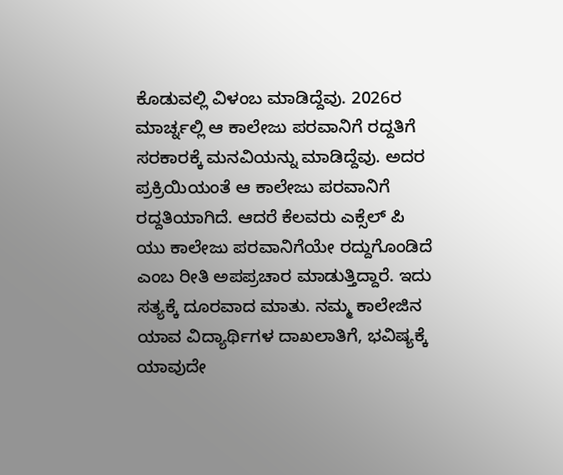ಕೊಡುವಲ್ಲಿ ವಿಳಂಬ ಮಾಡಿದ್ದೆವು. 2026ರ ಮಾರ್ಚ್ನಲ್ಲಿ ಆ ಕಾಲೇಜು ಪರವಾನಿಗೆ ರದ್ದತಿಗೆ ಸರಕಾರಕ್ಕೆ ಮನವಿಯನ್ನು ಮಾಡಿದ್ದೆವು. ಅದರ ಪ್ರಕ್ರಿಯಿಯಂತೆ ಆ ಕಾಲೇಜು ಪರವಾನಿಗೆ ರದ್ದತಿಯಾಗಿದೆ. ಆದರೆ ಕೆಲವರು ಎಕ್ಸೆಲ್ ಪಿ ಯು ಕಾಲೇಜು ಪರವಾನಿಗೆಯೇ ರದ್ದುಗೊಂಡಿದೆ ಎಂಬ ರೀತಿ ಅಪಪ್ರಚಾರ ಮಾಡುತ್ತಿದ್ದಾರೆ. ಇದು ಸತ್ಯಕ್ಕೆ ದೂರವಾದ ಮಾತು. ನಮ್ಮ ಕಾಲೇಜಿನ ಯಾವ ವಿದ್ಯಾರ್ಥಿಗಳ ದಾಖಲಾತಿಗೆ, ಭವಿಷ್ಯಕ್ಕೆ ಯಾವುದೇ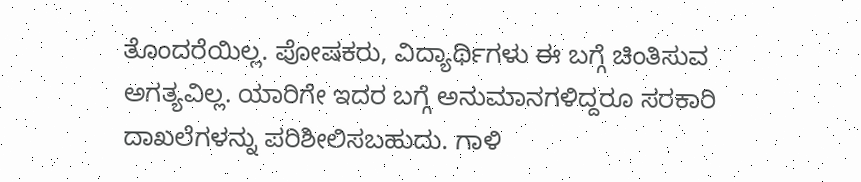ತೊಂದರೆಯಿಲ್ಲ. ಪೋಷಕರು, ವಿದ್ಯಾರ್ಥಿಗಳು ಈ ಬಗ್ಗೆ ಚಿಂತಿಸುವ ಅಗತ್ಯವಿಲ್ಲ. ಯಾರಿಗೇ ಇದರ ಬಗ್ಗೆ ಅನುಮಾನಗಳಿದ್ದರೂ ಸರಕಾರಿ ದಾಖಲೆಗಳನ್ನು ಪರಿಶೀಲಿಸಬಹುದು. ಗಾಳಿ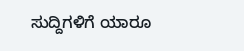ಸುದ್ದಿಗಳಿಗೆ ಯಾರೂ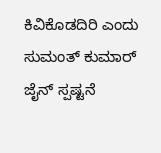ಕಿವಿಕೊಡದಿರಿ ಎಂದು ಸುಮಂತ್ ಕುಮಾರ್ ಜೈನ್ ಸ್ಪಷ್ಟನೆ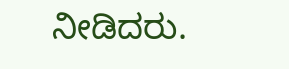ನೀಡಿದರು.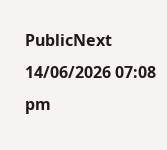PublicNext
14/06/2026 07:08 pm